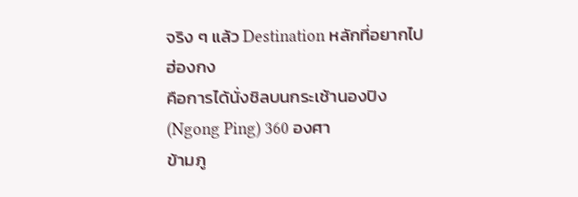จริง ๆ แล้ว Destination หลักที่อยากไปฮ่องกง
คือการได้นั่งชิลบนกระเช้านองปิง(Ngong Ping) 360 องศา
ข้ามภู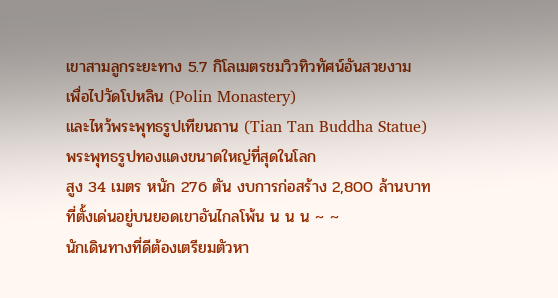เขาสามลูกระยะทาง 5.7 กิโลเมตรชมวิวทิวทัศน์อันสวยงาม
เพื่อไปวัดโปหลิน (Polin Monastery)
และไหว้พระพุทธรูปเทียนถาน (Tian Tan Buddha Statue)
พระพุทธรูปทองแดงขนาดใหญ่ที่สุดในโลก
สูง 34 เมตร หนัก 276 ตัน งบการก่อสร้าง 2,800 ล้านบาท
ที่ตั้งเด่นอยู่บนยอดเขาอันไกลโพ้น น น น ~ ~
นักเดินทางที่ดีต้องเตรียมตัวหา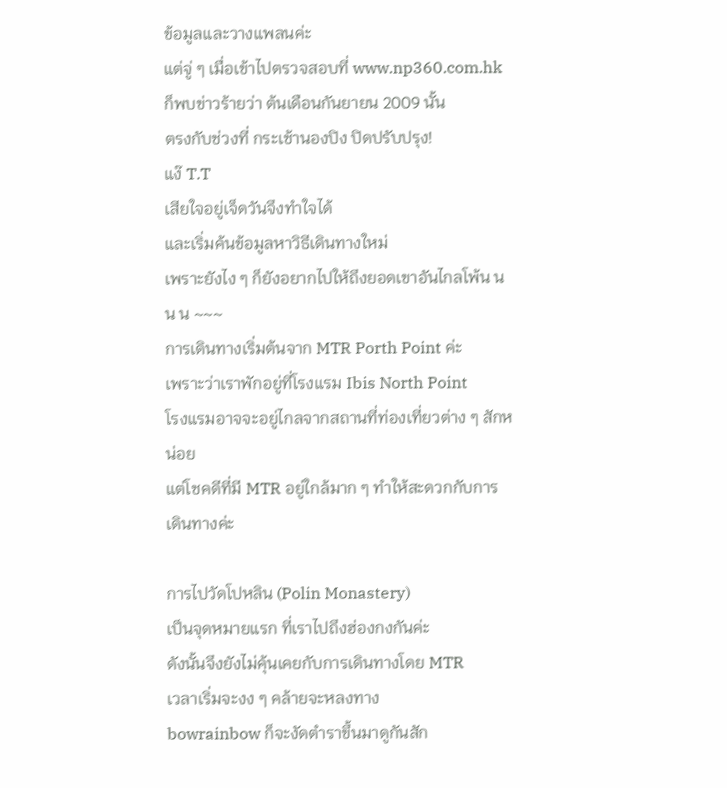ข้อมูลและวางแพลนค่ะ
แต่จู่ ๆ เมื่อเข้าไปตรวจสอบที่ www.np360.com.hk
ก็พบข่าวร้ายว่า ต้นเดือนกันยายน 2009 นั้น
ตรงกับช่วงที่ กระเช้านองปิง ปิดปรับปรุง!
แง๊ T.T
เสียใจอยู่เจ็ดวันจึงทำใจได้
และเริ่มค้นข้อมูลหาวิธีเดินทางใหม่
เพราะยังไง ๆ ก็ยังอยากไปให้ถึงยอดเขาอันไกลโพ้น น น น ~~~
การเดินทางเริ่มต้นจาก MTR Porth Point ค่ะ
เพราะว่าเราพักอยู่ที่โรงแรม Ibis North Point
โรงแรมอาจจะอยู่ไกลจากสถานที่ท่องเที่ยวต่าง ๆ สักหน่อย
แต่โชคดีที่มี MTR อยู่ใกล้มาก ๆ ทำให้สะดวกกับการเดินทางค่ะ

การไปวัดโปหลิน (Polin Monastery)
เป็นจุดหมายแรก ที่เราไปถึงฮ่องกงกันค่ะ
ดังนั้นจึงยังไม่คุ้นเคยกับการเดินทางโดย MTR
เวลาเริ่มจะงง ๆ คล้ายจะหลงทาง
bowrainbow ก็จะงัดตำราขึ้นมาดูกันสัก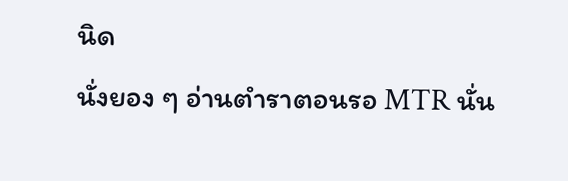นิด
นั่งยอง ๆ อ่านตำราตอนรอ MTR นั่น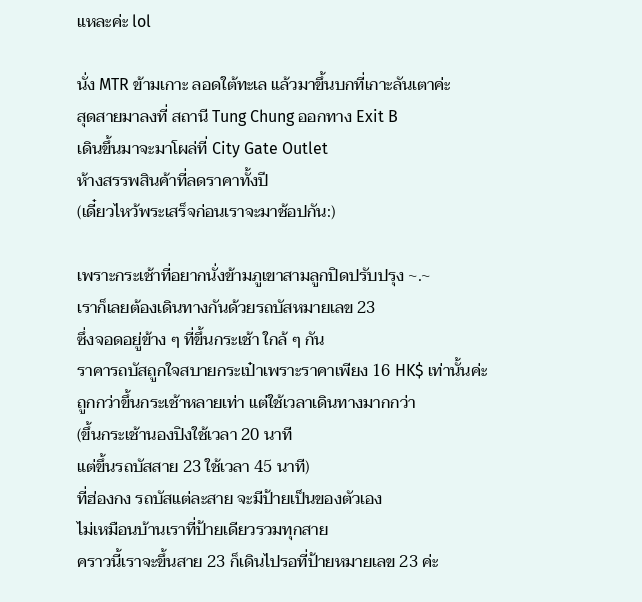แหละค่ะ lol

นั่ง MTR ข้ามเกาะ ลอดใต้ทะเล แล้วมาขึ้นบกที่เกาะลันเตาค่ะ
สุดสายมาลงที่ สถานี Tung Chung ออกทาง Exit B
เดินขึ้นมาจะมาโผล่ที่ City Gate Outlet
ห้างสรรพสินค้าที่ลดราคาทั้งปี
(เดี๋ยวไหว้พระเสร็จก่อนเราจะมาช้อปกัน:)

เพราะกระเช้าที่อยากนั่งข้ามภูเขาสามลูกปิดปรับปรุง ~.~
เราก็เลยต้องเดินทางกันด้วยรถบัสหมายเลข 23
ซึ่งจอดอยู่ข้าง ๆ ที่ขึ้นกระเช้า ใกล้ ๆ กัน
ราคารถบัสถูกใจสบายกระเป๋าเพราะราคาเพียง 16 HK$ เท่านั้นค่ะ
ถูกกว่าขึ้นกระเช้าหลายเท่า แต่ใช้เวลาเดินทางมากกว่า
(ขึ้นกระเช้านองปิงใช้เวลา 20 นาที
แต่ขึ้นรถบัสสาย 23 ใช้เวลา 45 นาที)
ที่ฮ่องกง รถบัสแต่ละสาย จะมีป้ายเป็นของตัวเอง
ไม่เหมือนบ้านเราที่ป้ายเดียวรวมทุกสาย
คราวนี้เราจะขึ้นสาย 23 ก็เดินไปรอที่ป้ายหมายเลข 23 ค่ะ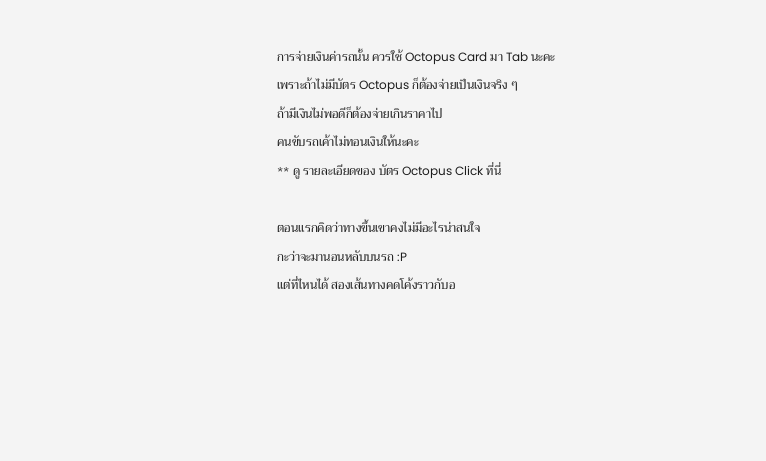การจ่ายเงินค่ารถนั้น ควรใช้ Octopus Card มา Tab นะคะ
เพราะถ้าไม่มีบัตร Octopus ก็ต้องจ่ายเป็นเงินจริง ๆ
ถ้ามีเงินไม่พอดีก็ต้องจ่ายเกินราคาไป
คนขับรถเค้าไม่ทอนเงินให้นะคะ
** ดู รายละเอียดของ บัตร Octopus Click ที่นี่

ตอนแรกคิดว่าทางขึ้นเขาคงไม่มีอะไรน่าสนใจ
กะว่าจะมานอนหลับบนรถ :P
แต่ที่ไหนได้ สองเส้นทางคดโค้งราวกับอ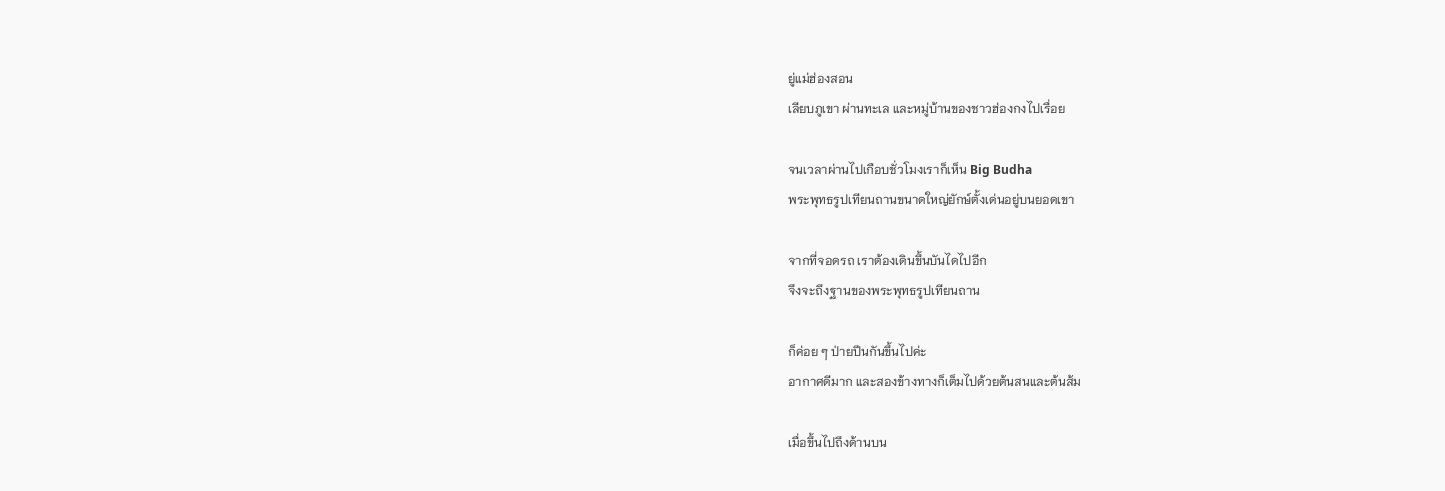ยู่แม่ฮ่องสอน
เลียบภูเขา ผ่านทะเล และหมู่บ้านของชาวฮ่องกงไปเรื่อย

จนเวลาผ่านไปเกือบชั่วโมงเราก็เห็น Big Budha
พระพุทธรูปเทียนถานขนาดใหญ่ยักษ์ตั้งเด่นอยู่บนยอดเขา

จากที่จอดรถ เราต้องเดินขึ้นบันไดไปอีก
จึงจะถึงฐานของพระพุทธรูปเทียนถาน

ก็ค่อย ๆ ป่ายปีนกันขึ้นไปค่ะ
อากาศดีมาก และสองข้างทางก็เต็มไปด้วยต้นสนและต้นส้ม

เมื่อขึ้นไปถึงด้านบน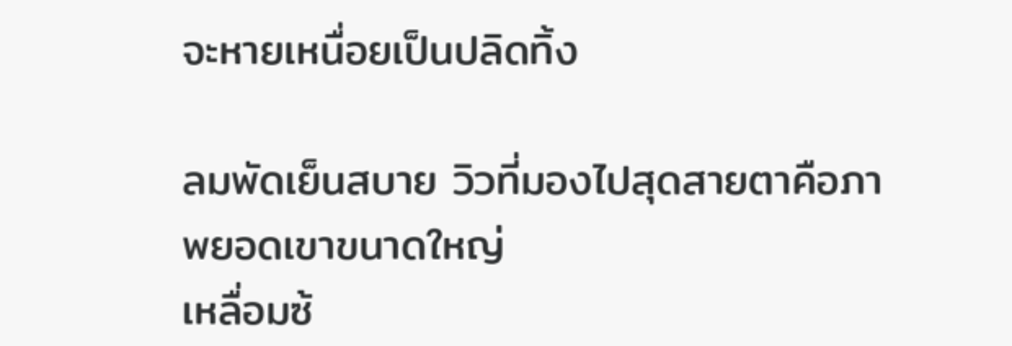จะหายเหนื่อยเป็นปลิดทิ้ง

ลมพัดเย็นสบาย วิวที่มองไปสุดสายตาคือภาพยอดเขาขนาดใหญ่
เหลื่อมซ้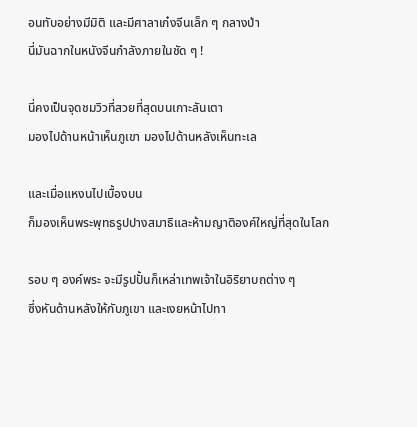อนทับอย่างมีมิติ และมีศาลาเก๋งจีนเล็ก ๆ กลางป่า
นี่มันฉากในหนังจีนกำลังภายในชัด ๆ !

นี่คงเป็นจุดชมวิวที่สวยที่สุดบนเกาะลันเตา
มองไปด้านหน้าเห็นภูเขา มองไปด้านหลังเห็นทะเล

และเมื่อแหงนไปเบื้องบน
ก็มองเห็นพระพุทธรูปปางสมาธิและห้ามญาติองค์ใหญ่ที่สุดในโลก

รอบ ๆ องค์พระ จะมีรูปปั้นก็เหล่าเทพเจ้าในอิริยาบถต่าง ๆ
ซึ่งหันด้านหลังให้กับภูเขา และเงยหน้าไปทา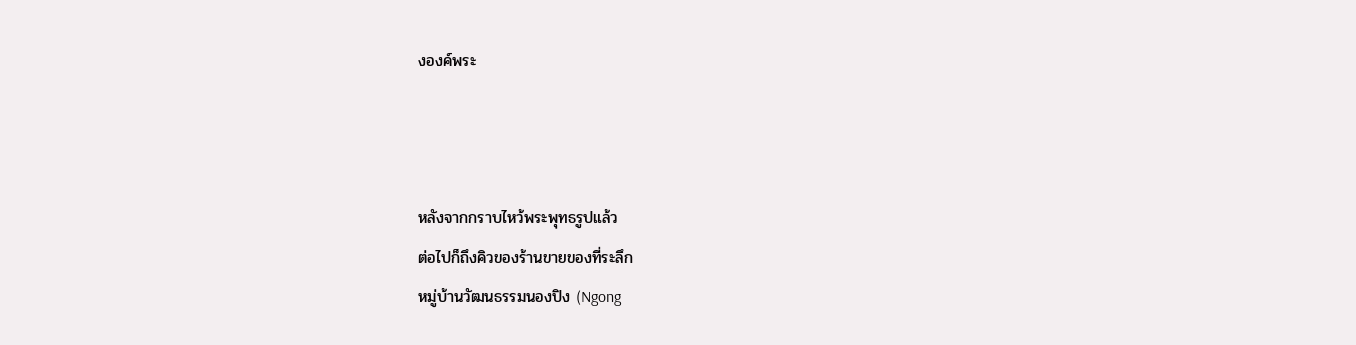งองค์พระ



หลังจากกราบไหว้พระพุทธรูปแล้ว
ต่อไปก็ถึงคิวของร้านขายของที่ระลึก
หมู่บ้านวัฒนธรรมนองปิง (Ngong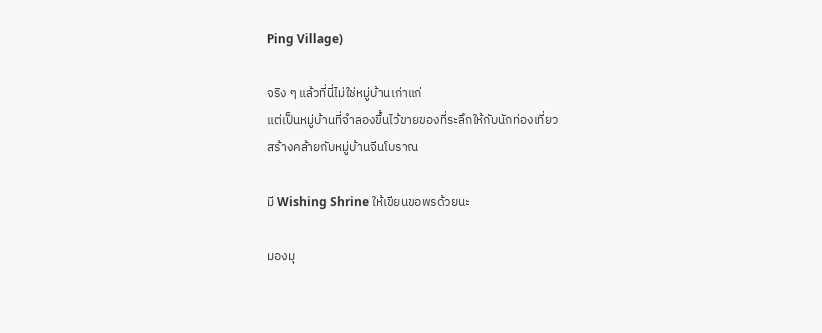Ping Village)

จริง ๆ แล้วที่นี่ไม่ใช่หมู่บ้านเก่าแก่
แต่เป็นหมู่บ้านที่จำลองขึ้นไว้ขายของที่ระลึกให้กับนักท่องเที่ยว
สร้างคล้ายกับหมู่บ้านจีนโบราณ

มี Wishing Shrine ให้เขียนขอพรด้วยนะ

มองมุ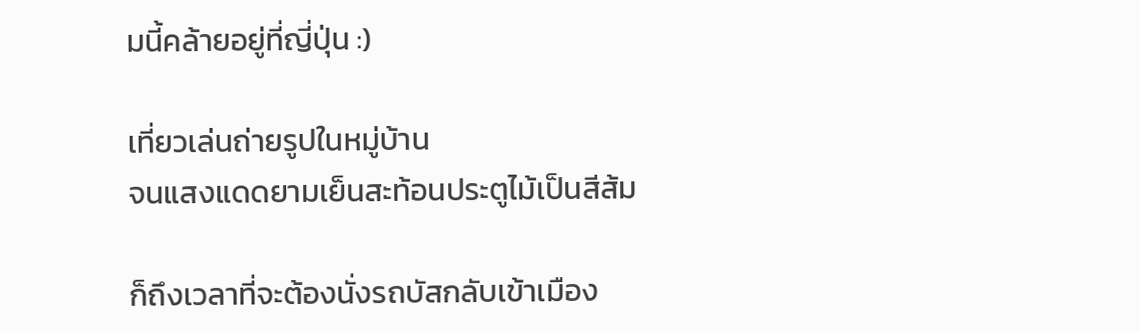มนี้คล้ายอยู่ที่ญี่ปุ่น :)

เที่ยวเล่นถ่ายรูปในหมู่บ้าน
จนแสงแดดยามเย็นสะท้อนประตูไม้เป็นสีส้ม

ก็ถึงเวลาที่จะต้องนั่งรถบัสกลับเข้าเมือง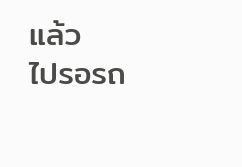แล้ว
ไปรอรถ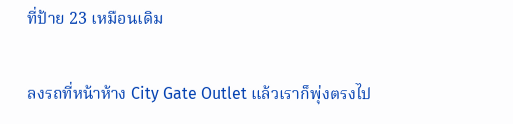ที่ป้าย 23 เหมือนเดิม

ลงรถที่หน้าห้าง City Gate Outlet แล้วเราก็พุ่งตรงไป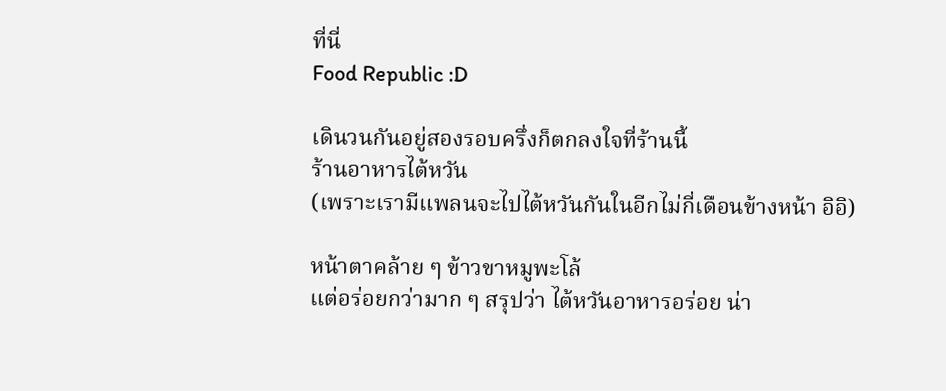ที่นี่
Food Republic :D

เดินวนกันอยู่สองรอบครึ่งก็ตกลงใจที่ร้านนี้
ร้านอาหารไต้หวัน
(เพราะเรามีแพลนจะไปไต้หวันกันในอีกไม่กี่เดือนข้างหน้า อิอิ)

หน้าตาคล้าย ๆ ข้าวขาหมูพะโล้
แต่อร่อยกว่ามาก ๆ สรุปว่า ไต้หวันอาหารอร่อย น่า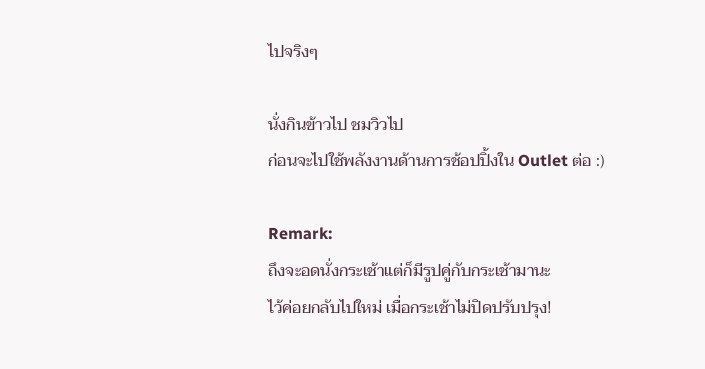ไปจริงๆ

นั่งกินข้าวไป ชมวิวไป
ก่อนจะไปใช้พลังงานด้านการช้อปปิ้งใน Outlet ต่อ :)

Remark:
ถึงจะอดนั่งกระเช้าแต่ก็มีรูปคู่กับกระเช้ามานะ
ไว้ค่อยกลับไปใหม่ เมื่อกระเช้าไม่ปิดปรับปรุง!